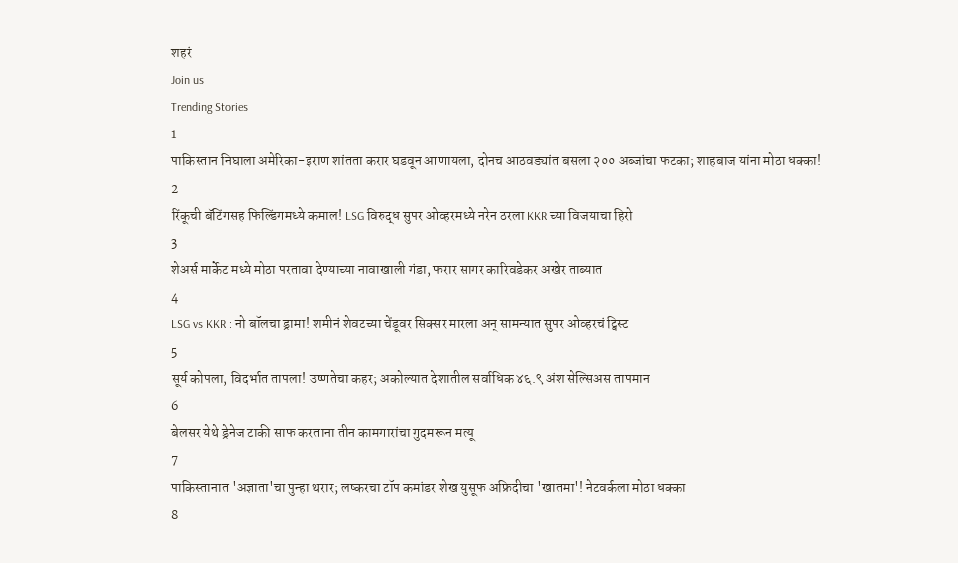शहरं
Join us
Trending Stories
1
पाकिस्तान निघाला अमेरिका-इराण शांतता करार घडवून आणायला, दोनच आठवड्यांत बसला २०० अब्जांचा फटका; शाहबाज यांना मोठा धक्का!
2
रिंकूची बॅटिंगसह फिल्डिंगमध्ये कमाल! LSG विरुद्ध सुपर ओव्हरमध्ये नरेन ठरला KKR च्या विजयाचा हिरो
3
शेअर्स मार्केट मध्ये मोठा परतावा देण्याच्या नावाखाली गंडा, फरार सागर कारिवडेकर अखेर ताब्यात
4
LSG vs KKR : नो बॉलचा ड्रामा! शमीनं शेवटच्या चेंडूवर सिक्सर मारला अन् सामन्यात सुपर ओव्हरचं ट्विस्ट
5
सूर्य कोपला, विदर्भात तापला! उष्णतेचा कहर; अकोल्यात देशातील सर्वाधिक ४६.९ अंश सेल्सिअस तापमान
6
बेलसर येथे ड्रेनेज टाकी साफ करताना तीन कामगारांचा गुदमरून मत्यू
7
पाकिस्तानात 'अज्ञाता'चा पुन्हा थरार; लष्करचा टॉप कमांडर शेख युसूफ अफ्रिदीचा 'खातमा'! नेटवर्कला मोठा धक्का
8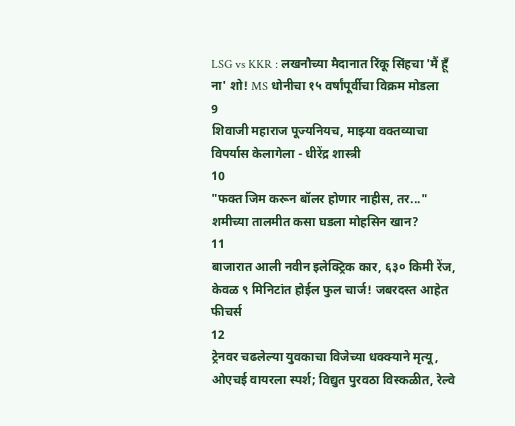LSG vs KKR : लखनौच्या मैदानात रिंकू सिंहचा 'मैं हूँ ना' शो! MS धोनीचा १५ वर्षांपूर्वीचा विक्रम मोडला
9
शिवाजी महाराज पूज्यनियच, माझ्या वक्तव्याचा विपर्यास केलागेला - धीरेंद्र शास्त्री
10
"फक्त जिम करून बॉलर होणार नाहीस, तर..." शमीच्या तालमीत कसा घडला मोहसिन खान?
11
बाजारात आली नवीन इलेक्ट्रिक कार, ६३० किमी रेंज, केवळ ९ मिनिटांत होईल फुल चार्ज! जबरदस्त आहेत फीचर्स
12
ट्रेनवर चढलेल्या युवकाचा विजेच्या धक्क्याने मृत्यू, ओएचई वायरला स्पर्श; विद्युत पुरवठा विस्कळीत, रेल्वे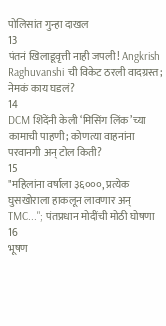पोलिसांत गुन्हा दाखल
13
पंतनं खिलाडूवृत्ती नाही जपली! Angkrish Raghuvanshi ची विकेट ठरली वादग्रस्त; नेमकं काय घडलं?
14
DCM शिंदेंनी केली ‘मिसिंग लिंक’च्या कामाची पाहणी; कोणत्या वाहनांना परवानगी अन् टोल किती?
15
"महिलांना वर्षाला ३६०००, प्रत्येक घुसखोराला हाकलून लावणार अन् TMC..."; पंतप्रधान मोदींची मोठी घोषणा
16
भूषण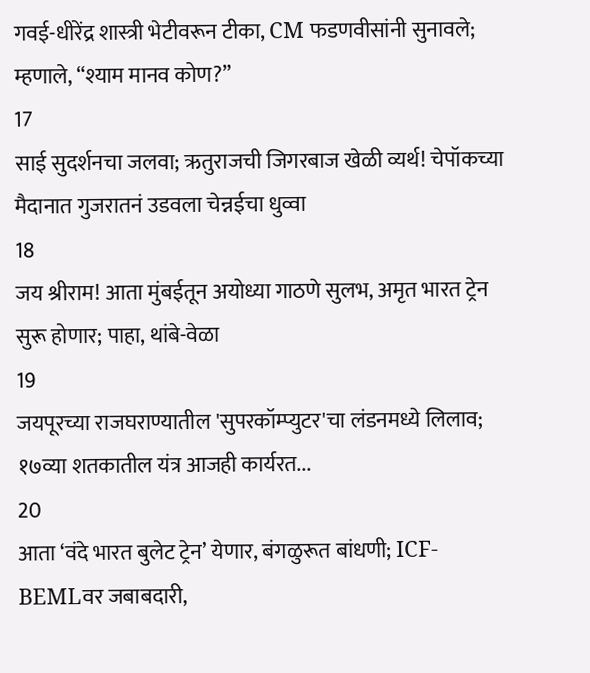गवई-धीरेंद्र शास्त्री भेटीवरून टीका, CM फडणवीसांनी सुनावले; म्हणाले, “श्याम मानव कोण?”
17
साई सुदर्शनचा जलवा; ऋतुराजची जिगरबाज खेळी व्यर्थ! चेपॉकच्या मैदानात गुजरातनं उडवला चेन्नईचा धुव्वा
18
जय श्रीराम! आता मुंबईतून अयोध्या गाठणे सुलभ, अमृत भारत ट्रेन सुरू होणार; पाहा, थांबे-वेळा
19
जयपूरच्या राजघराण्यातील 'सुपरकॉम्प्युटर'चा लंडनमध्ये लिलाव; १७व्या शतकातील यंत्र आजही कार्यरत...
20
आता ‘वंदे भारत बुलेट ट्रेन’ येणार, बंगळुरूत बांधणी; ICF-BEMLवर जबाबदारी,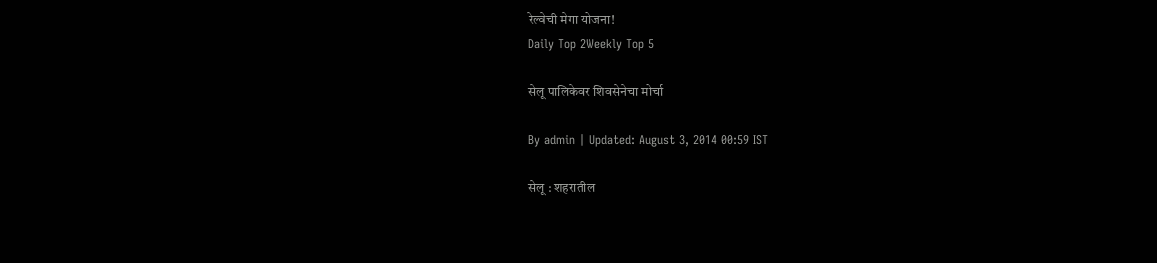रेल्वेची मेगा योजना!
Daily Top 2Weekly Top 5

सेलू पालिकेवर शिवसेनेचा मोर्चा

By admin | Updated: August 3, 2014 00:59 IST

सेलू : शहरातील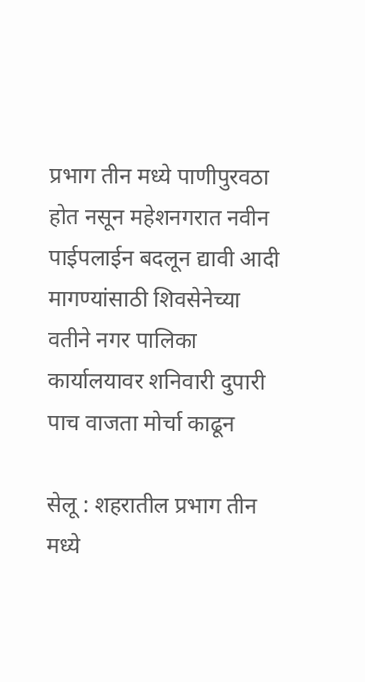प्रभाग तीन मध्ये पाणीपुरवठा होत नसून महेशनगरात नवीन पाईपलाईन बदलून द्यावी आदी मागण्यांसाठी शिवसेनेच्या वतीने नगर पालिका कार्यालयावर शनिवारी दुपारी पाच वाजता मोर्चा काढून

सेलू : शहरातील प्रभाग तीन मध्ये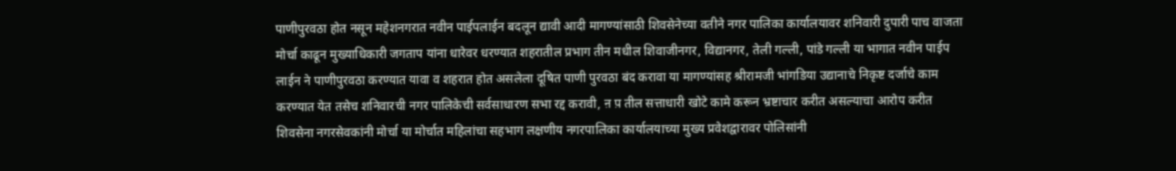पाणीपुरवठा होत नसून महेशनगरात नवीन पाईपलाईन बदलून द्यावी आदी मागण्यांसाठी शिवसेनेच्या वतीने नगर पालिका कार्यालयावर शनिवारी दुपारी पाच वाजता मोर्चा काढून मुख्याधिकारी जगताप यांना धारेवर धरण्यात शहरातील प्रभाग तीन मधील शिवाजीनगर, विद्यानगर, तेली गल्ली, पांडे गल्ली या भागात नवीन पाईप लाईन ने पाणीपुरवठा करण्यात यावा व शहरात होत असलेला दूषित पाणी पुरवठा बंद करावा या मागण्यांसह श्रीरामजी भांगडिया उद्यानाचे निकृष्ट दर्जाचे काम करण्यात येत तसेच शनिवारची नगर पालिकेची सर्वसाधारण सभा रद्द करावी, ऩ प़ तील सत्ताधारी खोटे कामे करून भ्रष्टाचार करीत असल्याचा आरोप करीत शिवसेना नगरसेवकांनी मोर्चा या मोर्चात महिलांचा सहभाग लक्षणीय नगरपालिका कार्यालयाच्या मुख्य प्रवेशद्वारावर पोलिसांनी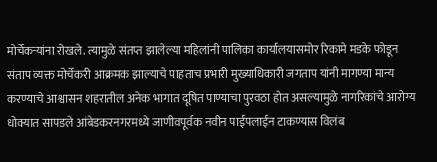मोर्चेकऱ्यांना रोखले. त्यामुळे संतप्त झालेल्या महिलांनी पालिका कार्यालयासमोर रिकामे मडके फोडून संताप व्यक्त मोर्चेकरी आक्रमक झाल्याचे पाहताच प्रभारी मुख्याधिकारी जगताप यांनी मागण्या मान्य करण्याचे आश्वासन शहरातील अनेक भागात दूषित पाण्याचा पुरवठा होत असल्यामुळे नागरिकांचे आरोग्य धोक्यात सापडले आंबेडकरनगरमध्ये जाणीवपूर्वक नवीन पाईपलाईन टाकण्यास विलंब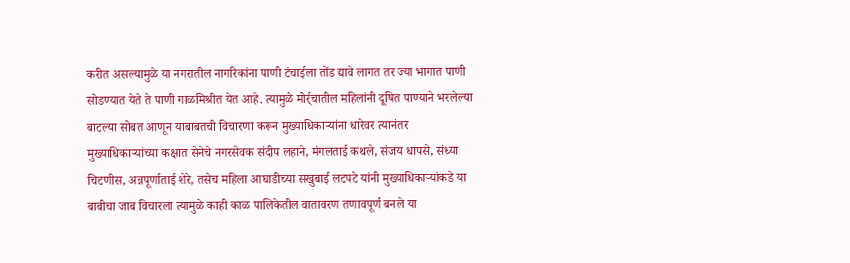करीत असल्यामुळे या नगरातील नागरिकांना पाणी टंचाईला तोंड द्यावे लागत तर ज्या भागात पाणी सोडण्यात येते ते पाणी गाळमिश्रीत येत आहे. त्यामुळे मोर्र्चातील महिलांनी दूषित पाण्याने भरलेल्या बाटल्या सोबत आणून याबाबतची विचारणा करून मुख्याधिकाऱ्यांना धारेवर त्यानंतर मुख्याधिकाऱ्यांच्या कक्षात सेनेचे नगरसेवक संदीप लहाने, मंगलताई कथले, संजय धापसे, संध्या चिटणीस, अन्नपूर्णाताई शेरे, तसेच महिला आघाडीच्या सखुबाई लटपटे यांनी मुख्याधिकाऱ्यांकडे या बाबीचा जाब विचारला त्यामुळे काही काळ पालिकेतील वातावरण तणावपूर्ण बनले या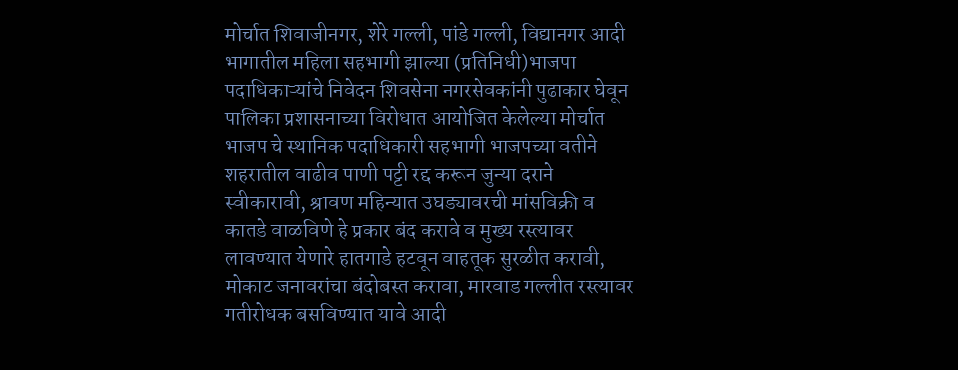मोर्चात शिवाजीनगर, शेरे गल्ली, पांडे गल्ली, विद्यानगर आदी भागातील महिला सहभागी झाल्या (प्रतिनिधी)भाजपा पदाधिकाऱ्यांचे निवेदन शिवसेना नगरसेवकांनी पुढाकार घेवून पालिका प्रशासनाच्या विरोधात आयोजित केलेल्या मोर्चात भाजप चे स्थानिक पदाधिकारी सहभागी भाजपच्या वतीने शहरातील वाढीव पाणी पट्टी रद्द करून जुन्या दराने स्वीकारावी, श्रावण महिन्यात उघड्यावरची मांसविक्री व कातडे वाळविणे हे प्रकार बंद करावे व मुख्य रस्त्यावर लावण्यात येणारे हातगाडे हटवून वाहतूक सुरळीत करावी, मोकाट जनावरांचा बंदोबस्त करावा, मारवाड गल्लीत रस्त्यावर गतीरोधक बसविण्यात यावे आदी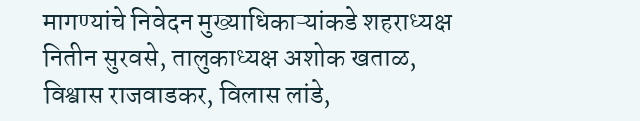मागण्यांचे निवेदन मुख्याधिकाऱ्यांकडे शहराध्यक्ष नितीन सुरवसे, तालुकाध्यक्ष अशोक खताळ, विश्वास राजवाडकर, विलास लांडे,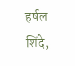हर्षल शिंदे,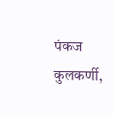पंकज कुलकर्णी,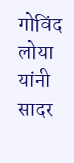गोविंद लोया यांनी सादर